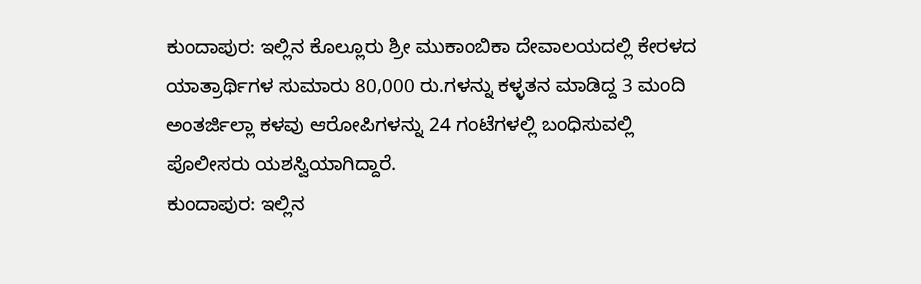ಕುಂದಾಪುರ: ಇಲ್ಲಿನ ಕೊಲ್ಲೂರು ಶ್ರೀ ಮುಕಾಂಬಿಕಾ ದೇವಾಲಯದಲ್ಲಿ ಕೇರಳದ ಯಾತ್ರಾರ್ಥಿಗಳ ಸುಮಾರು 80,000 ರು.ಗಳನ್ನು ಕಳ್ಳತನ ಮಾಡಿದ್ದ 3 ಮಂದಿ ಅಂತರ್ಜಿಲ್ಲಾ ಕಳವು ಆರೋಪಿಗಳನ್ನು 24 ಗಂಟೆಗಳಲ್ಲಿ ಬಂಧಿಸುವಲ್ಲಿ ಪೊಲೀಸರು ಯಶಸ್ವಿಯಾಗಿದ್ದಾರೆ.
ಕುಂದಾಪುರ: ಇಲ್ಲಿನ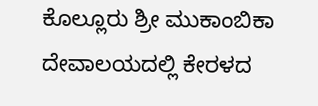ಕೊಲ್ಲೂರು ಶ್ರೀ ಮುಕಾಂಬಿಕಾ ದೇವಾಲಯದಲ್ಲಿ ಕೇರಳದ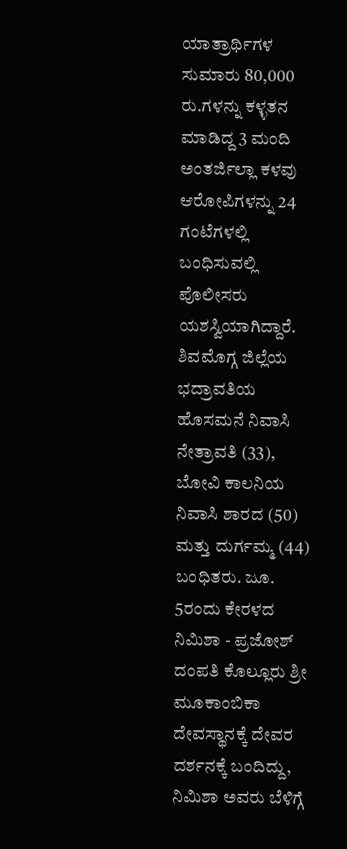ಯಾತ್ರಾರ್ಥಿಗಳ ಸುಮಾರು 80,000 ರು.ಗಳನ್ನು ಕಳ್ಳತನ ಮಾಡಿದ್ದ 3 ಮಂದಿ ಅಂತರ್ಜಿಲ್ಲಾ ಕಳವು ಆರೋಪಿಗಳನ್ನು 24 ಗಂಟೆಗಳಲ್ಲಿ ಬಂಧಿಸುವಲ್ಲಿ ಪೊಲೀಸರು ಯಶಸ್ವಿಯಾಗಿದ್ದಾರೆ.
ಶಿವಮೊಗ್ಗ ಜಿಲ್ಲೆಯ ಭದ್ರಾವತಿಯ ಹೊಸಮನೆ ನಿವಾಸಿ ನೇತ್ರಾವತಿ (33), ಬೋವಿ ಕಾಲನಿಯ ನಿವಾಸಿ ಶಾರದ (50) ಮತ್ತು ದುರ್ಗಮ್ಮ (44) ಬಂಧಿತರು. ಜೂ. 5ರಂದು ಕೇರಳದ ನಿಮಿಶಾ - ಪ್ರಜೋಶ್ ದಂಪತಿ ಕೊಲ್ಲೂರು ಶ್ರೀ ಮೂಕಾಂಬಿಕಾ ದೇವಸ್ಥಾನಕ್ಕೆ ದೇವರ ದರ್ಶನಕ್ಕೆ ಬಂದಿದ್ದು, ನಿಮಿಶಾ ಅವರು ಬೆಳಿಗ್ಗೆ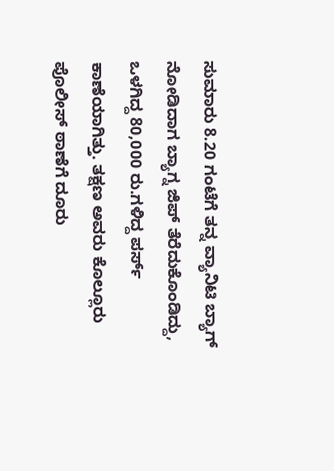ಸುಮಾರು 8.20 ಗಂಟೆಗೆ ತನ್ನ ವ್ಯಾನಿಟಿ ಬ್ಯಾಗ್ ನೋಡಿದಾಗ ಬ್ಯಾಗ್ನ ಜಿಪ್ ತೆರೆದುಕೊಂಡಿದ್ದು, ಒಳಗಿದ್ದ 80,000 ರು.ಗಳಿದ್ದ ಪರ್ಸ್ ಕಾಣೆಯಾಗಿತ್ತು. ತಕ್ಷಣ ಅವರು ಕೊಲ್ಲೂರು ಪೊಲೀಸ್ ಠಾಣೆಗೆ ದೂರು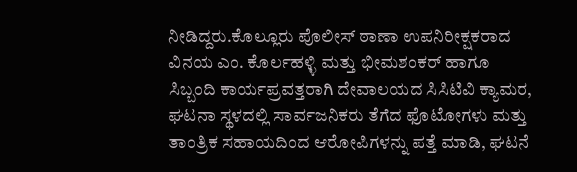ನೀಡಿದ್ದರು.ಕೊಲ್ಲೂರು ಪೊಲೀಸ್ ಠಾಣಾ ಉಪನಿರೀಕ್ಷಕರಾದ ವಿನಯ ಎಂ. ಕೊರ್ಲಹಳ್ಳಿ ಮತ್ತು ಭೀಮಶಂಕರ್ ಹಾಗೂ ಸಿಬ್ಬಂದಿ ಕಾರ್ಯಪ್ರವತ್ತರಾಗಿ ದೇವಾಲಯದ ಸಿಸಿಟಿವಿ ಕ್ಯಾಮರ, ಘಟನಾ ಸ್ಥಳದಲ್ಲಿ ಸಾರ್ವಜನಿಕರು ತೆಗೆದ ಫೊಟೋಗಳು ಮತ್ತು ತಾಂತ್ರಿಕ ಸಹಾಯದಿಂದ ಆರೋಪಿಗಳನ್ನು ಪತ್ತೆ ಮಾಡಿ, ಘಟನೆ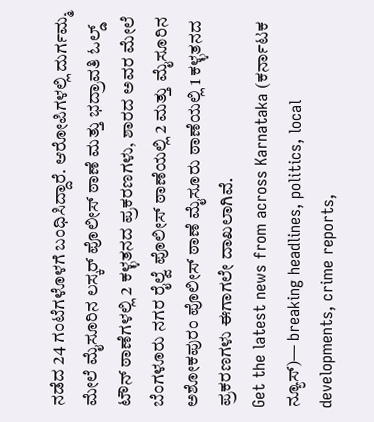ನಡೆದ 24 ಗಂಟೆಗಳೊಳಗೆ ಬಂಧಿಸಿದ್ದಾರೆ. ಆರೋಪಿಗಳಲ್ಲಿ ದುರ್ಗಮ್ಮ ಮೇಲೆ ಮೈಸೂರಿನ ಲಸ್ಕರ್ ಪೊಲೀಸ್ ಠಾಣೆ ಮತ್ತು ಭದ್ರಾವತಿ ಓಲ್ಡ್ ಟೌನ್ ಠಾಣೆಗಳಲ್ಲಿ 2 ಕಳ್ಳತನದ ಪ್ರಕರಣಗಳು, ಶಾರದ ಅವರ ಮೇಲೆ ಬೆಂಗಳೂರು ನಗರ ರೈಲ್ವೆ ಪೊಲೀಸ್ ಠಾಣೆಯಲ್ಲಿ 2 ಮತ್ತು ಮೈಸೂರಿನ ಅಶೋಕಪುರಂ ಪೊಲೀಸ್ ಠಾಣೆ ಮೈಸೂರು ಠಾಣೆಯಲ್ಲಿ 1 ಕಳ್ಳತನದ ಪ್ರಕರಣಗಳು ಈಗಾಗಲೇ ದಾಖಲಾಗಿವೆ.
Get the latest news from across Karnataka (ಕರ್ನಾಟಕ ನ್ಯೂಸ್)— breaking headlines, politics, local developments, crime reports,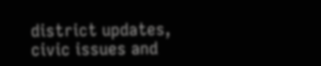district updates, civic issues and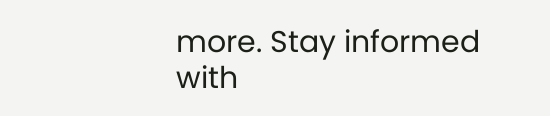more. Stay informed with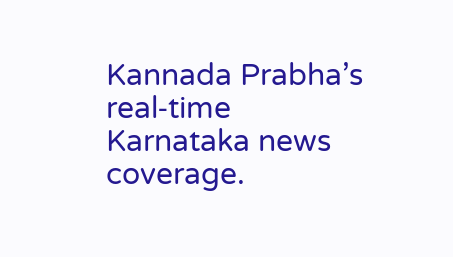Kannada Prabha’s real‑time Karnataka news coverage.